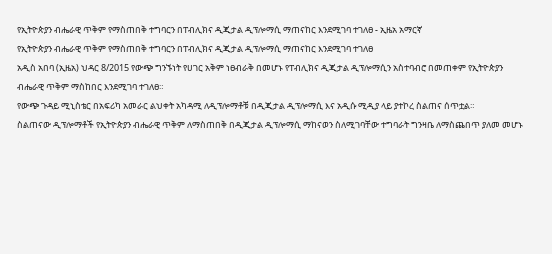የኢትዮጵያን ብሔራዊ ጥቅም የማስጠበቅ ተግባርን በፐብሊክና ዲጂታል ዲፕሎማሲ ማጠናከር እንደሚገባ ተገለፀ - ኢዜአ አማርኛ
የኢትዮጵያን ብሔራዊ ጥቅም የማስጠበቅ ተግባርን በፐብሊክና ዲጂታል ዲፕሎማሲ ማጠናከር እንደሚገባ ተገለፀ
አዲስ አበባ (ኢዜአ) ህዳር 8/2015 የውጭ ግንኙነት የሀገር አቅም ነፀብራቅ በመሆኑ የፐብሊክና ዲጂታል ዲፕሎማሲን አስተባብሮ በመጠቀም የኢትዮጵያን ብሔራዊ ጥቅም ማስከበር እንደሚገባ ተገለፀ።
የውጭ ጉዳይ ሚኒስቴር በአፍሪካ አመራር ልህቀት አካዳሚ ለዲፕሎማቶቹ በዲጂታል ዲፕሎማሲ እና አዲሱ ሚዲያ ላይ ያተኮረ ስልጠና ሰጥቷል።
ስልጠናው ዲፕሎማቶች የኢትዮጵያን ብሔራዊ ጥቅም ለማስጠበቅ በዲጂታል ዲፕሎማሲ ማከናወን ስለሚገባቸው ተግባራት ግንዛቤ ለማስጨበጥ ያለመ መሆኑ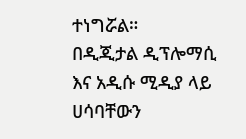ተነግሯል።
በዲጂታል ዲፕሎማሲ እና አዲሱ ሚዲያ ላይ ሀሳባቸውን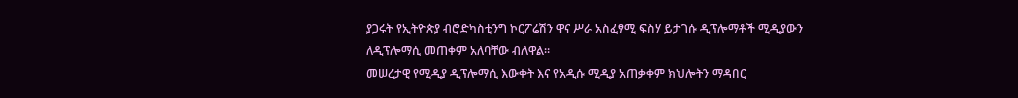ያጋሩት የኢትዮጵያ ብሮድካስቲንግ ኮርፖሬሽን ዋና ሥራ አስፈፃሚ ፍስሃ ይታገሱ ዲፕሎማቶች ሚዲያውን ለዲፕሎማሲ መጠቀም አለባቸው ብለዋል።
መሠረታዊ የሚዲያ ዲፕሎማሲ እውቀት እና የአዲሱ ሚዲያ አጠቃቀም ክህሎትን ማዳበር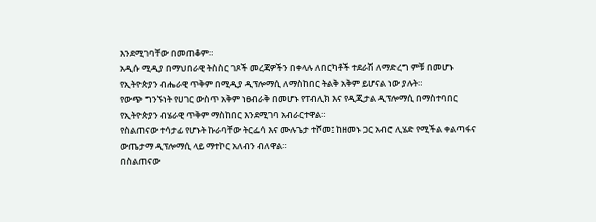እንደሚገባቸው በመጠቆም።
አዲሱ ሚዲያ በማህበራዊ ትስስር ገጾች መረጃዎችን በቀላሉ ለበርካቶች ተደራሽ ለማድረግ ምቹ በመሆኑ የኢትዮጵያን ብሔራዊ ጥቅም በሚዲያ ዲፕሎማሲ ለማስከበር ትልቅ አቅም ይሆናል ነው ያሉት።
የውጭ ግንኙነት የሀገር ውስጥ አቅም ነፀብራቅ በመሆኑ የፐብሊክ እና የዲጂታል ዲፕሎማሲ በማስተባበር የኢትዮጵያን ብሄራዊ ጥቅም ማስከበር እንደሚገባ አብራርተዋል።
የስልጠናው ተሳታፊ የሆኑት ኩራባቸው ትርፌሳ እና ሙሉጌታ ተሾመ፤ ከዘመኑ ጋር አብሮ ሊሄድ የሚችል ቀልጣፋና ውጤታማ ዲፕሎማሲ ላይ ማተኮር አለብን ብለዋል።
በስልጠናው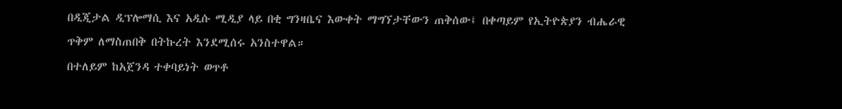በዲጂታል ዲፕሎማሲ እና አዲሱ ሚዲያ ላይ በቂ ግንዛቤና እውቀት ማግኘታቸውን ጠቅሰው፤ በቀጣይም የኢትዮጵያን ብሔራዊ ጥቅም ለማስጠበቅ በትኩረት እንደሚሰሩ አንስተዋል።
በተለይም ከአጀንዳ ተቀባይነት ወጥቶ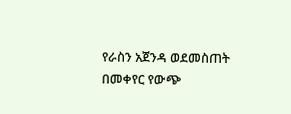የራስን አጀንዳ ወደመስጠት በመቀየር የውጭ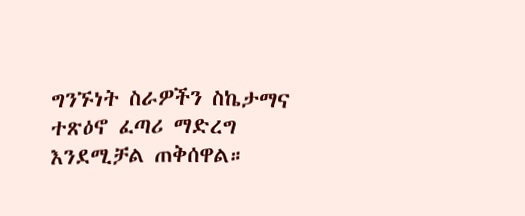ግንኙነት ስራዎችን ስኬታማና ተጽዕኖ ፈጣሪ ማድረግ እንደሚቻል ጠቅሰዋል።